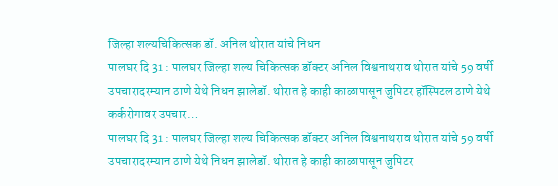जिल्हा शल्यचिकित्सक डॉ. अनिल थोरात यांचे निधन
पालघर दि 31 : पालघर जिल्हा शल्य चिकित्सक डॉक्टर अनिल विश्वनाथराव थोरात यांचे 59 वर्षी उपचारादरम्यान ठाणे येथे निधन झालेडॉ. थोरात हे काही काळापासून जुपिटर हॉस्पिटल ठाणे येथे कर्करोगावर उपचार…
पालघर दि 31 : पालघर जिल्हा शल्य चिकित्सक डॉक्टर अनिल विश्वनाथराव थोरात यांचे 59 वर्षी उपचारादरम्यान ठाणे येथे निधन झालेडॉ. थोरात हे काही काळापासून जुपिटर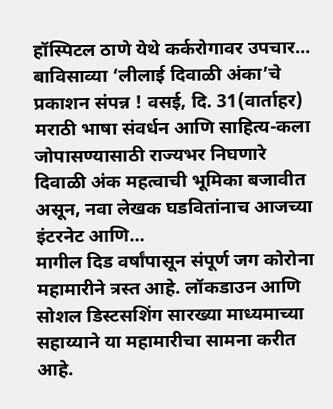हॉस्पिटल ठाणे येथे कर्करोगावर उपचार…
बाविसाव्या ‘लीलाई दिवाळी अंका’चे प्रकाशन संपन्न ! वसई, दि. 31(वार्ताहर) मराठी भाषा संवर्धन आणि साहित्य-कला जोपासण्यासाठी राज्यभर निघणारे दिवाळी अंक महत्वाची भूमिका बजावीत असून, नवा लेखक घडवितांनाच आजच्या इंटरनेट आणि…
मागील दिड वर्षांपासून संपूर्ण जग कोरोना महामारीने त्रस्त आहे. लॉकडाउन आणि सोशल डिस्टसशिंग सारख्या माध्यमाच्या सहाय्याने या महामारीचा सामना करीत आहे.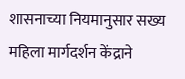शासनाच्या नियमानुसार सख्य महिला मार्गदर्शन केंद्राने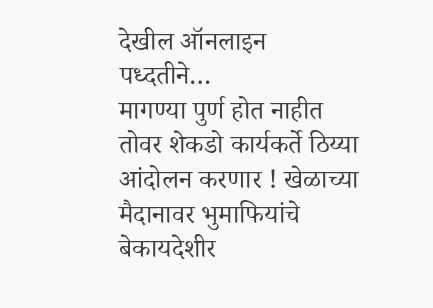देखील ऑनलाइन पध्दतीने…
मागण्या पुर्ण होत नाहीत तोवर शेकडो कार्यकर्ते ठिय्या आंदोलन करणार ! खेळाच्या मैदानावर भुमाफियांचे बेकायदेशीर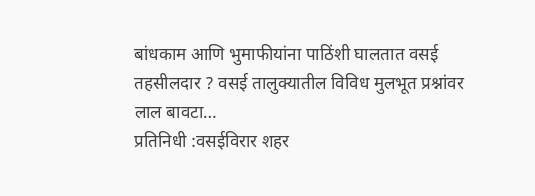बांधकाम आणि भुमाफीयांना पाठिंशी घालतात वसई तहसीलदार ? वसई तालुक्यातील विविध मुलभूत प्रश्नांवर लाल बावटा…
प्रतिनिधी :वसईविरार शहर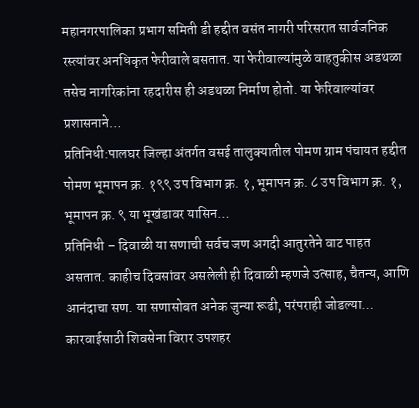महानगरपालिका प्रभाग समिती डी हद्दीत वसंत नागरी परिसरात सार्वजनिक रस्त्यांवर अनधिकृत फेरीवाले बसतात. या फेरीवाल्यांमुळे वाहतुकीस अडथळा तसेच नागरिकांना रहदारीस ही अडथळा निर्माण होतो. या फेरिवाल्यांवर प्रशासनाने…
प्रतिनिधी:पालघर जिल्हा अंतर्गत वसई तालुक्यातील पोमण ग्राम पंचायत हद्दीत पोमण भूमापन क्र. १९९ उप विभाग क्र. १, भूमापन क्र. ८ उप विभाग क्र. १, भूमापन क्र. ९ या भूखंडावर यासिन…
प्रतिनिधी – दिवाळी या सणाची सर्वच जण अगदी आतुरतेने वाट पाहत असतात. काहीच दिवसांवर असलेली ही दिवाळी म्हणजे उत्साह, चैतन्य, आणि आनंदाचा सण. या सणासोबत अनेक जुन्या रूढी, परंपराही जोडल्या…
कारवाईसाठी शिवसेना विरार उपशहर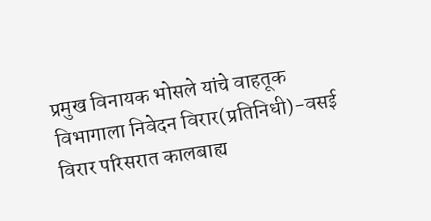प्रमुख विनायक भोसले यांचे वाहतूक विभागाला निवेदन विरार(प्रतिनिधी)-वसई विरार परिसरात कालबाह्य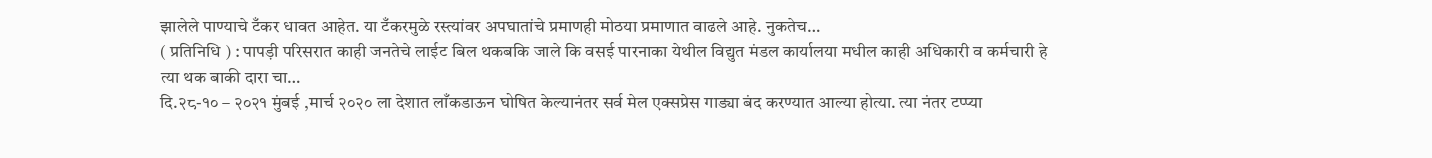झालेले पाण्याचे टँकर धावत आहेत. या टँकरमुळे रस्त्यांवर अपघातांचे प्रमाणही मोठया प्रमाणात वाढले आहे. नुकतेच…
( प्रतिनिधि ) : पापड़ी परिसरात काही जनतेचे लाईट बिल थकबकि जाले कि वसई पारनाका येथील विद्युत मंडल कार्यालया मधील काही अधिकारी व कर्मचारी हे त्या थक बाकी दारा चा…
दि.२८-१० – २०२१ मुंबई ,मार्च २०२० ला देशात लाँकडाऊन घोषित केल्यानंतर सर्व मेल एक्सप्रेस गाड्या बंद करण्यात आल्या होत्या. त्या नंतर टप्प्या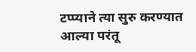टप्प्याने त्या सुरु करण्यात आल्या परंतू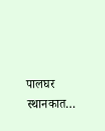पालघर स्थानकात…